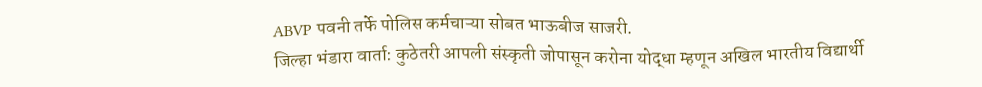ABVP पवनी तर्फे पोलिस कर्मचाऱ्या सोबत भाऊबीज साजरी.
जिल्हा भंडारा वार्ता: कुठेतरी आपली संस्कृती जोपासून करोना योद्धा म्हणून अखिल भारतीय विद्यार्थी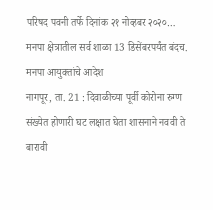परिषद पवनी तर्फे दिनांक २१ नोव्हबर २०२०…
मनपा क्षेत्रातील सर्व शाळा 13 डिसेंबरपर्यंत बंदच. मनपा आयुक्तांचे आदेश
नागपूर, ता. 21 : दिवाळीच्या पूर्वी कोरोना रुग्ण संख्येत होणारी घट लक्षात घेता शासनाने नववी ते बारावी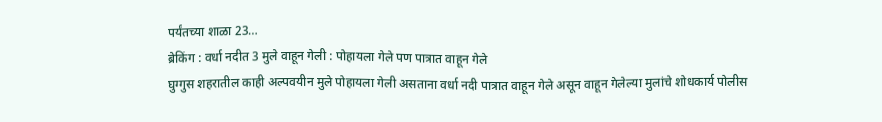पर्यंतच्या शाळा 23…
ब्रेकिंग : वर्धा नदीत 3 मुले वाहून गेली : पोहायला गेले पण पात्रात वाहून गेले
घुग्गुस शहरातील काही अल्पवयीन मुले पोहायला गेली असताना वर्धा नदी पात्रात वाहून गेले असून वाहून गेलेल्या मुलांचे शोधकार्य पोलीस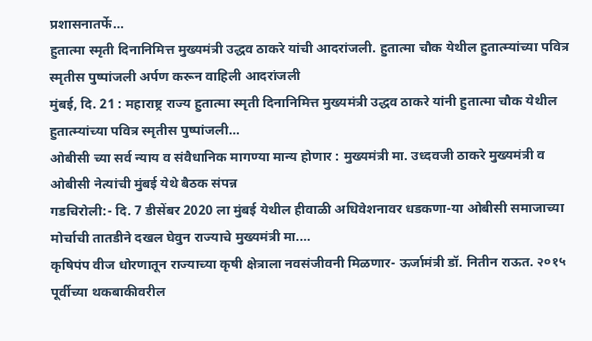प्रशासनातर्फे…
हुतात्मा स्मृती दिनानिमित्त मुख्यमंत्री उद्धव ठाकरे यांची आदरांजली. हुतात्मा चौक येथील हुतात्म्यांच्या पवित्र स्मृतीस पुष्पांजली अर्पण करून वाहिली आदरांजली
मुंबई, दि. 21 : महाराष्ट्र राज्य हुतात्मा स्मृती दिनानिमित्त मुख्यमंत्री उद्धव ठाकरे यांनी हुतात्मा चौक येथील हुतात्म्यांच्या पवित्र स्मृतीस पुष्पांजली…
ओबीसी च्या सर्व न्याय व संवैधानिक मागण्या मान्य होणार : मुख्यमंत्री मा. उध्दवजी ठाकरे मुख्यमंत्री व ओबीसी नेत्यांची मुंबई येथे बैठक संपन्न
गडचिरोली:- दि. 7 डीसेंबर 2020 ला मुंबई येथील हीवाळी अधिवेशनावर धडकणा-या ओबीसी समाजाच्या मोर्चाची तातडीने दखल घेवुन राज्याचे मुख्यमंत्री मा.…
कृषिपंप वीज धोरणातून राज्याच्या कृषी क्षेत्राला नवसंजीवनी मिळणार- ऊर्जामंत्री डॉ. नितीन राऊत. २०१५ पूर्वीच्या थकबाकीवरील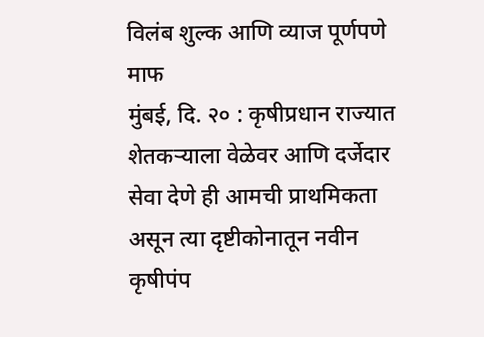विलंब शुल्क आणि व्याज पूर्णपणे माफ
मुंबई, दि. २० : कृषीप्रधान राज्यात शेतकऱ्याला वेळेवर आणि दर्जेदार सेवा देणे ही आमची प्राथमिकता असून त्या दृष्टीकोनातून नवीन कृषीपंप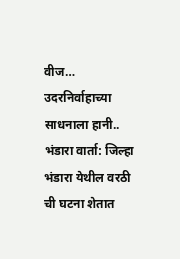वीज…
उदरनिर्वाहाच्या साधनाला हानी..
भंडारा वार्ता: जिल्हा भंडारा येथील वरठी ची घटना शेतात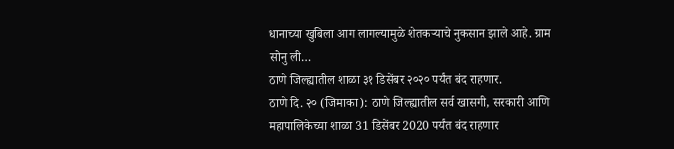धानाच्या खुबिला आग लागल्यामुळे शेतकऱ्याचे नुकसान झाले आहे. ग्राम सोनु ली…
ठाणे जिल्ह्यातील शाळा ३१ डिसेंबर २०२० पर्यंत बंद राहणार.
ठाणे दि. २० (जिमाका): ठाणे जिल्ह्यातील सर्व खासगी, सरकारी आणि महापालिकेच्या शाळा 31 डिसेंबर 2020 पर्यंत बंद राहणार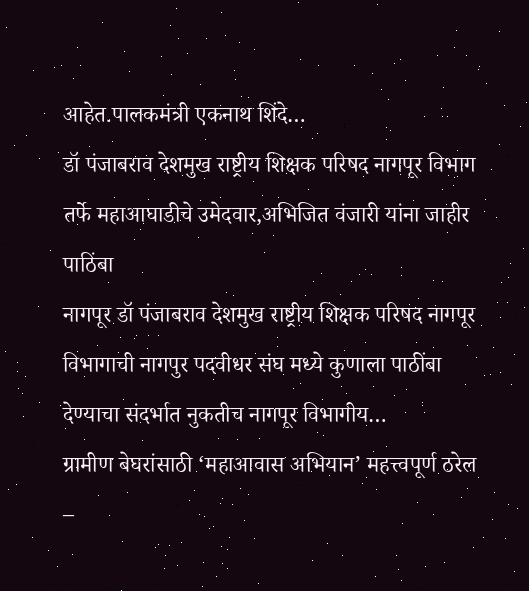आहेत.पालकमंत्री एकनाथ शिंदे…
डॉ पंजाबराव देशमुख राष्ट्रीय शिक्षक परिषद नागपूर विभाग तर्फे महाआघाडीचे उमेदवार,अभिजित वंजारी यांना जाहीर पाठिंबा
नागपूर डॉ पंजाबराव देशमुख राष्ट्रीय शिक्षक परिषद नागपूर विभागाची नागपुर पदवीधर संघ मध्ये कुणाला पाठींबा देण्याचा संदर्भात नुकतीच नागपूर विभागीय…
ग्रामीण बेघरांसाठी ‘महाआवास अभियान’ महत्त्वपूर्ण ठरेल –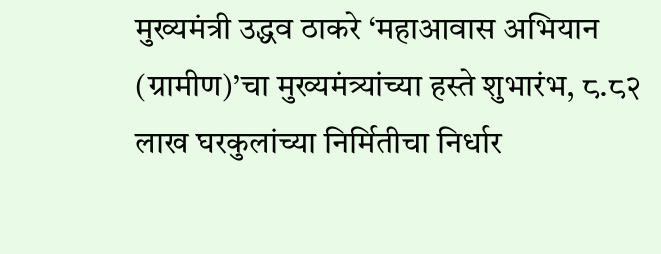मुख्यमंत्री उद्धव ठाकरे ‘महाआवास अभियान (ग्रामीण)’चा मुख्यमंत्र्यांच्या हस्ते शुभारंभ, ८.८२ लाख घरकुलांच्या निर्मितीचा निर्धार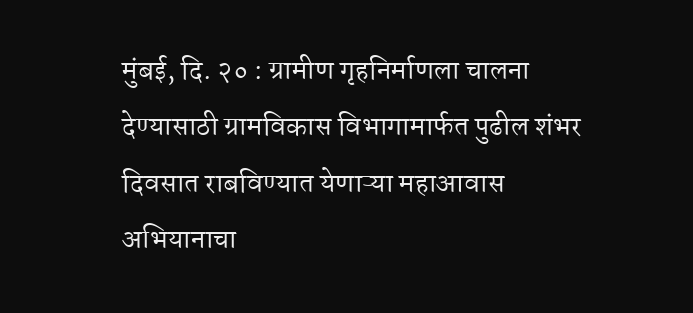मुंबई, दि. २० : ग्रामीण गृहनिर्माणला चालना देण्यासाठी ग्रामविकास विभागामार्फत पुढील शंभर दिवसात राबविण्यात येणाऱ्या महाआवास अभियानाचा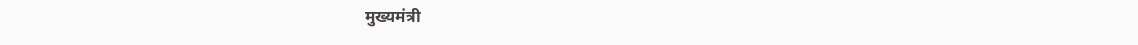मुख्यमंत्री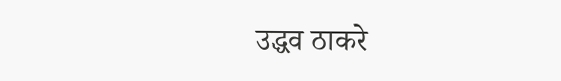उद्धव ठाकरे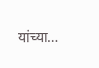यांच्या…